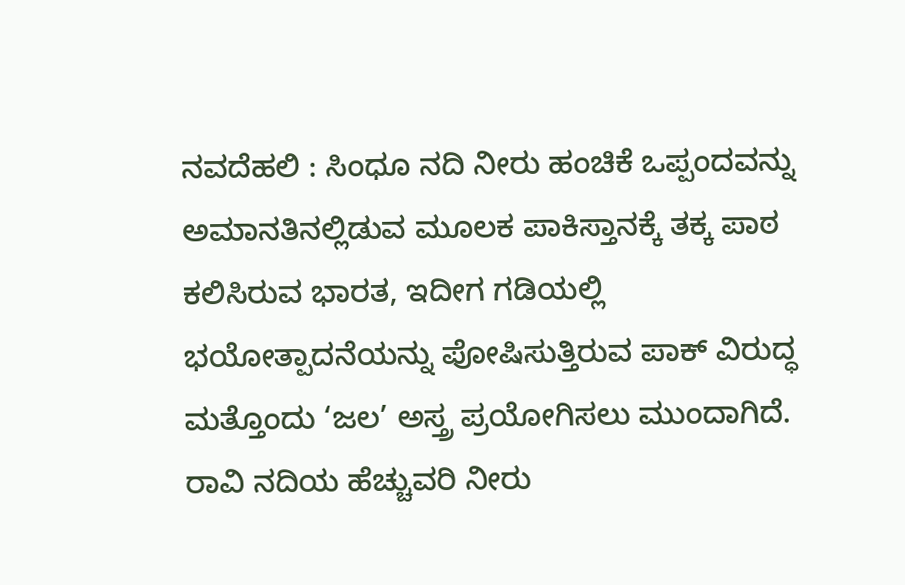ನವದೆಹಲಿ : ಸಿಂಧೂ ನದಿ ನೀರು ಹಂಚಿಕೆ ಒಪ್ಪಂದವನ್ನು ಅಮಾನತಿನಲ್ಲಿಡುವ ಮೂಲಕ ಪಾಕಿಸ್ತಾನಕ್ಕೆ ತಕ್ಕ ಪಾಠ ಕಲಿಸಿರುವ ಭಾರತ, ಇದೀಗ ಗಡಿಯಲ್ಲಿ ಭಯೋತ್ಪಾದನೆಯನ್ನು ಪೋಷಿಸುತ್ತಿರುವ ಪಾಕ್ ವಿರುದ್ಧ ಮತ್ತೊಂದು ‘ಜಲ’ ಅಸ್ತ್ರ ಪ್ರಯೋಗಿಸಲು ಮುಂದಾಗಿದೆ. ರಾವಿ ನದಿಯ ಹೆಚ್ಚುವರಿ ನೀರು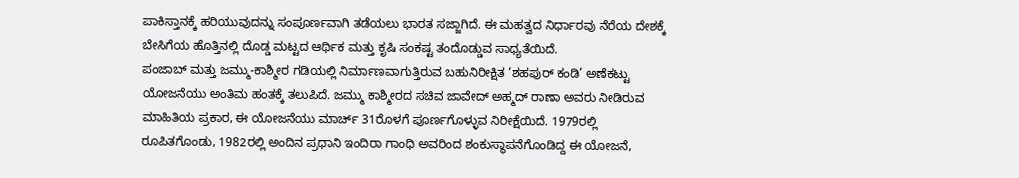ಪಾಕಿಸ್ತಾನಕ್ಕೆ ಹರಿಯುವುದನ್ನು ಸಂಪೂರ್ಣವಾಗಿ ತಡೆಯಲು ಭಾರತ ಸಜ್ಜಾಗಿದೆ. ಈ ಮಹತ್ವದ ನಿರ್ಧಾರವು ನೆರೆಯ ದೇಶಕ್ಕೆ ಬೇಸಿಗೆಯ ಹೊತ್ತಿನಲ್ಲಿ ದೊಡ್ಡ ಮಟ್ಟದ ಆರ್ಥಿಕ ಮತ್ತು ಕೃಷಿ ಸಂಕಷ್ಟ ತಂದೊಡ್ಡುವ ಸಾಧ್ಯತೆಯಿದೆ.
ಪಂಜಾಬ್ ಮತ್ತು ಜಮ್ಮು-ಕಾಶ್ಮೀರ ಗಡಿಯಲ್ಲಿ ನಿರ್ಮಾಣವಾಗುತ್ತಿರುವ ಬಹುನಿರೀಕ್ಷಿತ ‘ಶಹಪುರ್ ಕಂಡಿ’ ಅಣೆಕಟ್ಟು ಯೋಜನೆಯು ಅಂತಿಮ ಹಂತಕ್ಕೆ ತಲುಪಿದೆ. ಜಮ್ಮು ಕಾಶ್ಮೀರದ ಸಚಿವ ಜಾವೇದ್ ಅಹ್ಮದ್ ರಾಣಾ ಅವರು ನೀಡಿರುವ ಮಾಹಿತಿಯ ಪ್ರಕಾರ, ಈ ಯೋಜನೆಯು ಮಾರ್ಚ್ 31ರೊಳಗೆ ಪೂರ್ಣಗೊಳ್ಳುವ ನಿರೀಕ್ಷೆಯಿದೆ. 1979ರಲ್ಲಿ ರೂಪಿತಗೊಂಡು, 1982ರಲ್ಲಿ ಅಂದಿನ ಪ್ರಧಾನಿ ಇಂದಿರಾ ಗಾಂಧಿ ಅವರಿಂದ ಶಂಕುಸ್ಥಾಪನೆಗೊಂಡಿದ್ದ ಈ ಯೋಜನೆ,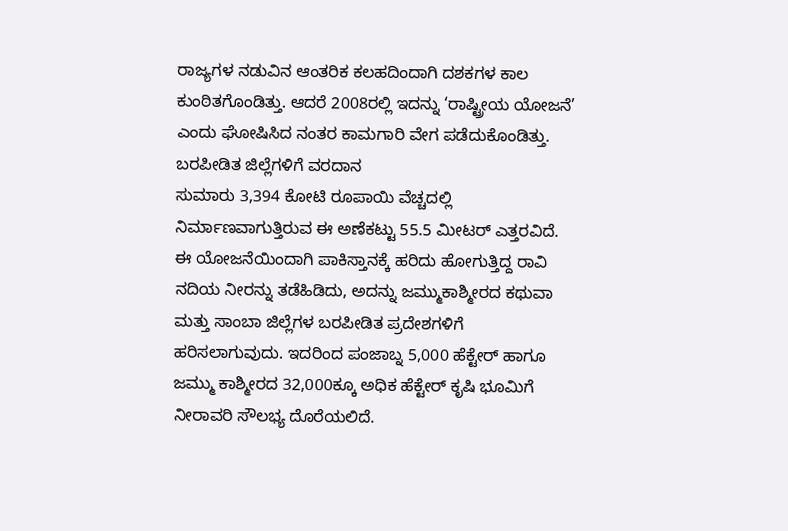ರಾಜ್ಯಗಳ ನಡುವಿನ ಆಂತರಿಕ ಕಲಹದಿಂದಾಗಿ ದಶಕಗಳ ಕಾಲ ಕುಂಠಿತಗೊಂಡಿತ್ತು. ಆದರೆ 2008ರಲ್ಲಿ ಇದನ್ನು ‘ರಾಷ್ಟ್ರೀಯ ಯೋಜನೆ’ ಎಂದು ಘೋಷಿಸಿದ ನಂತರ ಕಾಮಗಾರಿ ವೇಗ ಪಡೆದುಕೊಂಡಿತ್ತು.
ಬರಪೀಡಿತ ಜಿಲ್ಲೆಗಳಿಗೆ ವರದಾನ
ಸುಮಾರು 3,394 ಕೋಟಿ ರೂಪಾಯಿ ವೆಚ್ಚದಲ್ಲಿ ನಿರ್ಮಾಣವಾಗುತ್ತಿರುವ ಈ ಅಣೆಕಟ್ಟು 55.5 ಮೀಟರ್ ಎತ್ತರವಿದೆ. ಈ ಯೋಜನೆಯಿಂದಾಗಿ ಪಾಕಿಸ್ತಾನಕ್ಕೆ ಹರಿದು ಹೋಗುತ್ತಿದ್ದ ರಾವಿ ನದಿಯ ನೀರನ್ನು ತಡೆಹಿಡಿದು, ಅದನ್ನು ಜಮ್ಮುಕಾಶ್ಮೀರದ ಕಥುವಾ ಮತ್ತು ಸಾಂಬಾ ಜಿಲ್ಲೆಗಳ ಬರಪೀಡಿತ ಪ್ರದೇಶಗಳಿಗೆ ಹರಿಸಲಾಗುವುದು. ಇದರಿಂದ ಪಂಜಾಬ್ನ 5,000 ಹೆಕ್ಟೇರ್ ಹಾಗೂ ಜಮ್ಮು ಕಾಶ್ಮೀರದ 32,000ಕ್ಕೂ ಅಧಿಕ ಹೆಕ್ಟೇರ್ ಕೃಷಿ ಭೂಮಿಗೆ ನೀರಾವರಿ ಸೌಲಭ್ಯ ದೊರೆಯಲಿದೆ.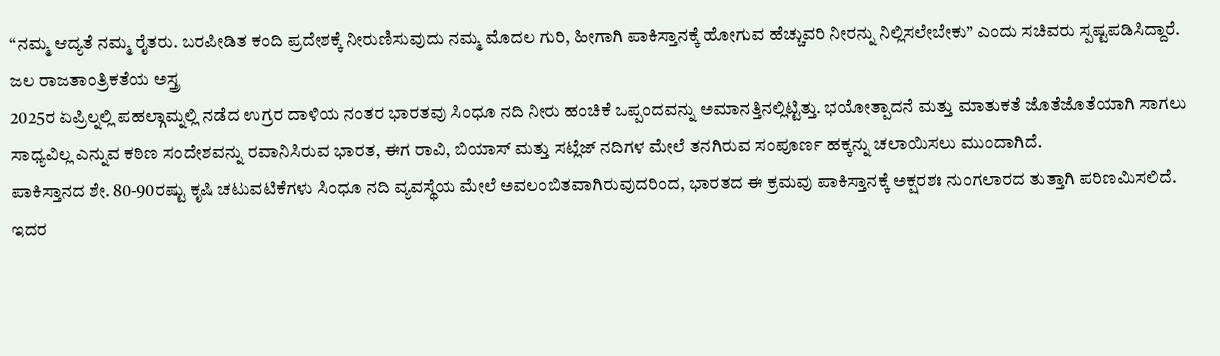“ನಮ್ಮ ಆದ್ಯತೆ ನಮ್ಮ ರೈತರು. ಬರಪೀಡಿತ ಕಂದಿ ಪ್ರದೇಶಕ್ಕೆ ನೀರುಣಿಸುವುದು ನಮ್ಮ ಮೊದಲ ಗುರಿ, ಹೀಗಾಗಿ ಪಾಕಿಸ್ತಾನಕ್ಕೆ ಹೋಗುವ ಹೆಚ್ಚುವರಿ ನೀರನ್ನು ನಿಲ್ಲಿಸಲೇಬೇಕು” ಎಂದು ಸಚಿವರು ಸ್ಪಷ್ಟಪಡಿಸಿದ್ದಾರೆ.
ಜಲ ರಾಜತಾಂತ್ರಿಕತೆಯ ಅಸ್ತ್ರ
2025ರ ಏಪ್ರಿಲ್ನಲ್ಲಿ ಪಹಲ್ಗಾಮ್ನಲ್ಲಿ ನಡೆದ ಉಗ್ರರ ದಾಳಿಯ ನಂತರ ಭಾರತವು ಸಿಂಧೂ ನದಿ ನೀರು ಹಂಚಿಕೆ ಒಪ್ಪಂದವನ್ನು ಅಮಾನತ್ತಿನಲ್ಲಿಟ್ಟಿತ್ತು. ಭಯೋತ್ಪಾದನೆ ಮತ್ತು ಮಾತುಕತೆ ಜೊತೆಜೊತೆಯಾಗಿ ಸಾಗಲು ಸಾಧ್ಯವಿಲ್ಲ ಎನ್ನುವ ಕಠಿಣ ಸಂದೇಶವನ್ನು ರವಾನಿಸಿರುವ ಭಾರತ, ಈಗ ರಾವಿ, ಬಿಯಾಸ್ ಮತ್ತು ಸಟ್ಲೆಜ್ ನದಿಗಳ ಮೇಲೆ ತನಗಿರುವ ಸಂಪೂರ್ಣ ಹಕ್ಕನ್ನು ಚಲಾಯಿಸಲು ಮುಂದಾಗಿದೆ.
ಪಾಕಿಸ್ತಾನದ ಶೇ. 80-90ರಷ್ಟು ಕೃಷಿ ಚಟುವಟಿಕೆಗಳು ಸಿಂಧೂ ನದಿ ವ್ಯವಸ್ಥೆಯ ಮೇಲೆ ಅವಲಂಬಿತವಾಗಿರುವುದರಿಂದ, ಭಾರತದ ಈ ಕ್ರಮವು ಪಾಕಿಸ್ತಾನಕ್ಕೆ ಅಕ್ಷರಶಃ ನುಂಗಲಾರದ ತುತ್ತಾಗಿ ಪರಿಣಮಿಸಲಿದೆ. ಇದರ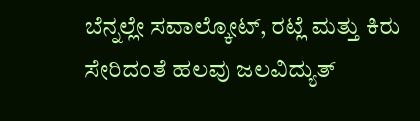ಬೆನ್ನಲ್ಲೇ ಸವಾಲ್ಕೋಟ್, ರಟ್ಲೆ ಮತ್ತು ಕಿರು ಸೇರಿದಂತೆ ಹಲವು ಜಲವಿದ್ಯುತ್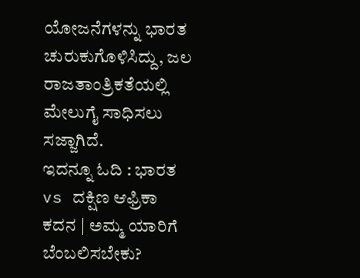ಯೋಜನೆಗಳನ್ನು ಭಾರತ ಚುರುಕುಗೊಳಿಸಿದ್ದು, ಜಲ ರಾಜತಾಂತ್ರಿಕತೆಯಲ್ಲಿ ಮೇಲುಗೈ ಸಾಧಿಸಲು ಸಜ್ಜಾಗಿದೆ.
ಇದನ್ನೂ ಓದಿ : ಭಾರತ vs ದಕ್ಷಿಣ ಆಫ್ರಿಕಾ ಕದನ | ಅಮ್ಮ ಯಾರಿಗೆ ಬೆಂಬಲಿಸಬೇಕು?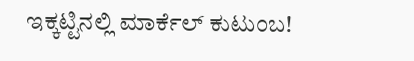ಇಕ್ಕಟ್ಟಿನಲ್ಲಿ ಮಾರ್ಕೆಲ್ ಕುಟುಂಬ!